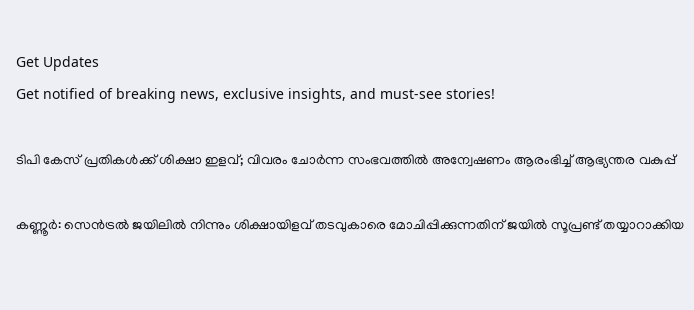Get Updates
Get notified of breaking news, exclusive insights, and must-see stories!

ടിപി കേസ് പ്രതികൾക്ക് ശിക്ഷാ ഇളവ്; വിവരം ചോര്‍ന്ന സംഭവത്തില്‍ അന്വേഷണം ആരംഭിച്ച് ആഭ്യന്തര വകുപ്പ്

കണ്ണൂര്‍: സെന്‍ട്രല്‍ ജയിലില്‍ നിന്നും ശിക്ഷായിളവ് തടവുകാരെ മോചിപ്പിക്കുന്നതിന് ജയില്‍ സൂപ്രണ്ട് തയ്യാറാക്കിയ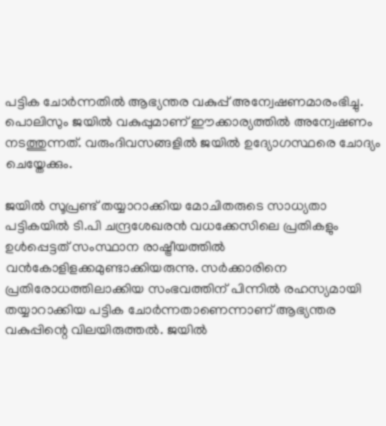പട്ടിക ചോര്‍ന്നതില്‍ ആഭ്യന്തര വകുപ്പ് അന്വേഷണമാരംഭിച്ചു. പൊലിസും ജയില്‍ വകുപ്പുമാണ് ഈക്കാര്യത്തില്‍ അന്വേഷണം നടത്തുന്നത്. വരുംദിവസങ്ങളില്‍ ജയില്‍ ഉദ്യോഗസ്ഥരെ ചോദ്യം ചെയ്തേക്കും.

ജയില്‍ സൂപ്രണ്ട് തയ്യാറാക്കിയ മോചിതരുടെ സാധ്യതാ പട്ടികയില്‍ ടി.പി ചന്ദ്രശേഖരന്‍ വധക്കേസിലെ പ്രതികളും ഉള്‍പ്പെട്ടത് സംസ്ഥാന രാഷ്ട്രീയത്തില്‍ വന്‍കോളിളക്കമുണ്ടാക്കിയരുന്നു. സര്‍ക്കാരിനെ പ്രതിരോധത്തിലാക്കിയ സംഭവത്തിന് പിന്നില്‍ രഹസ്യമായി തയ്യാറാക്കിയ പട്ടിക ചോര്‍ന്നതാണെന്നാണ് ആഭ്യന്തര വകുപ്പിന്റെ വിലയിരുത്തല്‍. ജയില്‍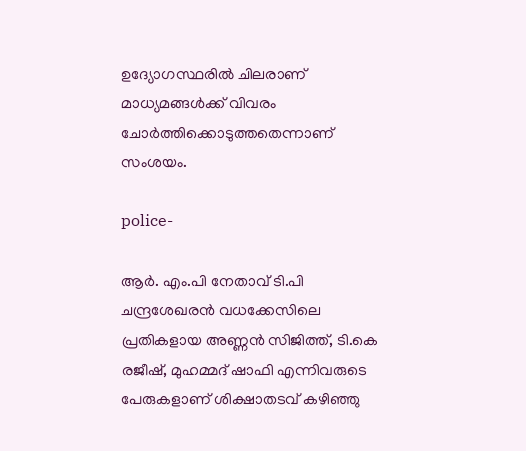ഉദ്യോഗസ്ഥരില്‍ ചിലരാണ് മാധ്യമങ്ങള്‍ക്ക് വിവരം ചോര്‍ത്തിക്കൊടുത്തതെന്നാണ് സംശയം.

police-

ആര്‍. എം.പി നേതാവ് ടി.പി ചന്ദ്രശേഖരന്‍ വധക്കേസിലെ പ്രതികളായ അണ്ണന്‍ സിജിത്ത്, ടി.കെ രജീഷ്, മുഹമ്മദ് ഷാഫി എന്നിവരുടെ പേരുകളാണ് ശിക്ഷാതടവ് കഴിഞ്ഞു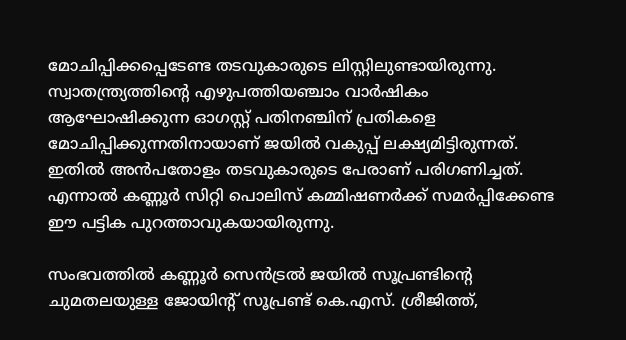മോചിപ്പിക്കപ്പെടേണ്ട തടവുകാരുടെ ലിസ്റ്റിലുണ്ടായിരുന്നു. സ്വാതന്ത്ര്യത്തിന്റെ എഴുപത്തിയഞ്ചാം വാര്‍ഷികം ആഘോഷിക്കുന്ന ഓഗസ്റ്റ് പതിനഞ്ചിന് പ്രതികളെ മോചിപ്പിക്കുന്നതിനായാണ് ജയില്‍ വകുപ്പ് ലക്ഷ്യമിട്ടിരുന്നത്. ഇതില്‍ അന്‍പതോളം തടവുകാരുടെ പേരാണ് പരിഗണിച്ചത്. എന്നാല്‍ കണ്ണൂര്‍ സിറ്റി പൊലിസ് കമ്മിഷണര്‍ക്ക് സമര്‍പ്പിക്കേണ്ട ഈ പട്ടിക പുറത്താവുകയായിരുന്നു.

സംഭവത്തിൽ കണ്ണൂര്‍ സെന്‍ട്രല്‍ ജയില്‍ സൂപ്രണ്ടിന്റെ ചുമതലയുള്ള ജോയിന്റ് സൂപ്രണ്ട് കെ.എസ്. ശ്രീജിത്ത്,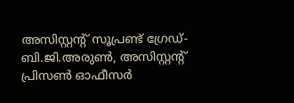അസിസ്റ്റന്റ് സൂപ്രണ്ട് ഗ്രേഡ്-ബി.ജി.അരുണ്‍, അസിസ്റ്റന്റ് പ്രിസണ്‍ ഓഫീസര്‍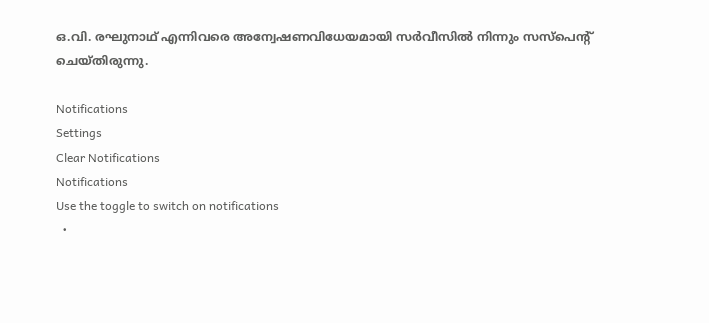ഒ.വി. രഘുനാഥ് എന്നിവരെ അന്വേഷണവിധേയമായി സര്‍വീസില്‍ നിന്നും സസ്പെന്റ് ചെയ്തിരുന്നു.

Notifications
Settings
Clear Notifications
Notifications
Use the toggle to switch on notifications
  •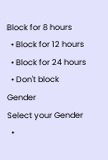Block for 8 hours
  • Block for 12 hours
  • Block for 24 hours
  • Don't block
Gender
Select your Gender
  •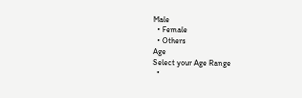Male
  • Female
  • Others
Age
Select your Age Range
  •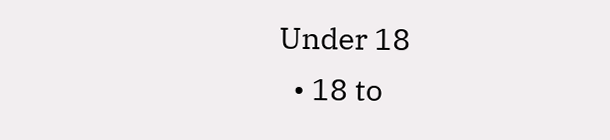Under 18
  • 18 to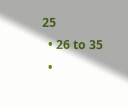25
  • 26 to 35
  •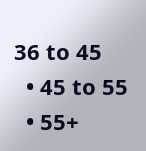36 to 45
  • 45 to 55
  • 55+